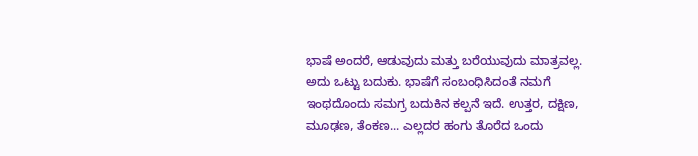ಭಾಷೆ ಅಂದರೆ, ಆಡುವುದು ಮತ್ತು ಬರೆಯುವುದು ಮಾತ್ರವಲ್ಲ. ಅದು ಒಟ್ಟು ಬದುಕು. ಭಾಷೆಗೆ ಸಂಬಂಧಿಸಿದಂತೆ ನಮಗೆ ಇಂಥದೊಂದು ಸಮಗ್ರ ಬದುಕಿನ ಕಲ್ಪನೆ ಇದೆ. ಉತ್ತರ, ದಕ್ಷಿಣ, ಮೂಢಣ, ತೆಂಕಣ... ಎಲ್ಲದರ ಹಂಗು ತೊರೆದ ಒಂದು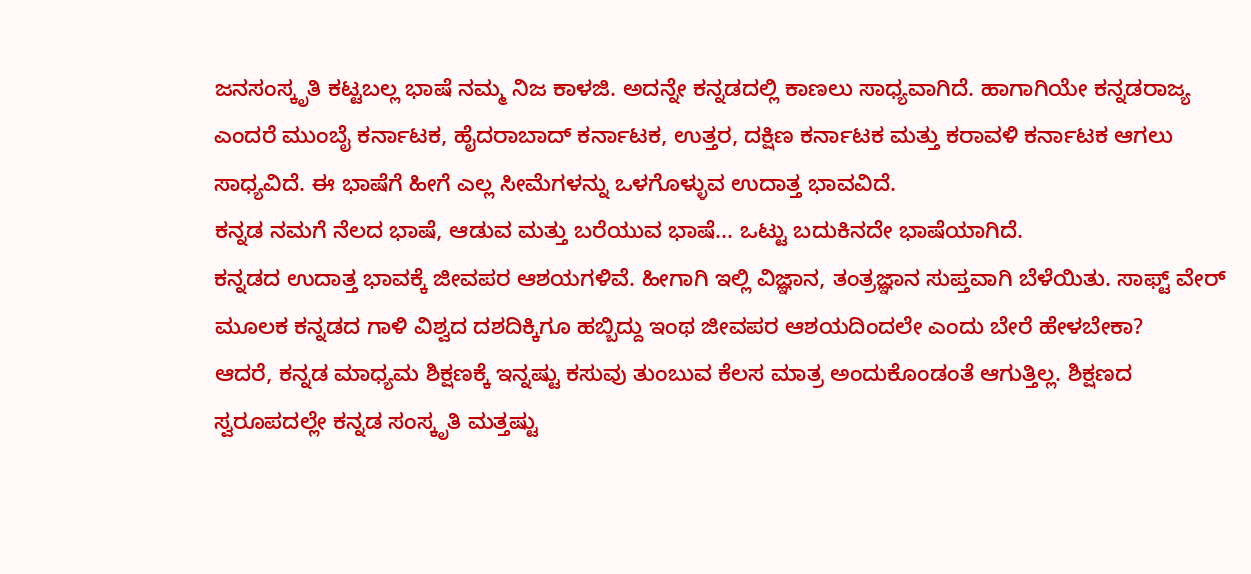ಜನಸಂಸ್ಕೃತಿ ಕಟ್ಟಬಲ್ಲ ಭಾಷೆ ನಮ್ಮ ನಿಜ ಕಾಳಜಿ. ಅದನ್ನೇ ಕನ್ನಡದಲ್ಲಿ ಕಾಣಲು ಸಾಧ್ಯವಾಗಿದೆ. ಹಾಗಾಗಿಯೇ ಕನ್ನಡರಾಜ್ಯ ಎಂದರೆ ಮುಂಬೈ ಕರ್ನಾಟಕ, ಹೈದರಾಬಾದ್ ಕರ್ನಾಟಕ, ಉತ್ತರ, ದಕ್ಷಿಣ ಕರ್ನಾಟಕ ಮತ್ತು ಕರಾವಳಿ ಕರ್ನಾಟಕ ಆಗಲು ಸಾಧ್ಯವಿದೆ. ಈ ಭಾಷೆಗೆ ಹೀಗೆ ಎಲ್ಲ ಸೀಮೆಗಳನ್ನು ಒಳಗೊಳ್ಳುವ ಉದಾತ್ತ ಭಾವವಿದೆ.
ಕನ್ನಡ ನಮಗೆ ನೆಲದ ಭಾಷೆ, ಆಡುವ ಮತ್ತು ಬರೆಯುವ ಭಾಷೆ... ಒಟ್ಟು ಬದುಕಿನದೇ ಭಾಷೆಯಾಗಿದೆ.
ಕನ್ನಡದ ಉದಾತ್ತ ಭಾವಕ್ಕೆ ಜೀವಪರ ಆಶಯಗಳಿವೆ. ಹೀಗಾಗಿ ಇಲ್ಲಿ ವಿಜ್ಞಾನ, ತಂತ್ರಜ್ಞಾನ ಸುಪ್ತವಾಗಿ ಬೆಳೆಯಿತು. ಸಾಫ್ಟ್ ವೇರ್ ಮೂಲಕ ಕನ್ನಡದ ಗಾಳಿ ವಿಶ್ವದ ದಶದಿಕ್ಕಿಗೂ ಹಬ್ಬಿದ್ದು ಇಂಥ ಜೀವಪರ ಆಶಯದಿಂದಲೇ ಎಂದು ಬೇರೆ ಹೇಳಬೇಕಾ?
ಆದರೆ, ಕನ್ನಡ ಮಾಧ್ಯಮ ಶಿಕ್ಷಣಕ್ಕೆ ಇನ್ನಷ್ಟು ಕಸುವು ತುಂಬುವ ಕೆಲಸ ಮಾತ್ರ ಅಂದುಕೊಂಡಂತೆ ಆಗುತ್ತಿಲ್ಲ. ಶಿಕ್ಷಣದ ಸ್ವರೂಪದಲ್ಲೇ ಕನ್ನಡ ಸಂಸ್ಕೃತಿ ಮತ್ತಷ್ಟು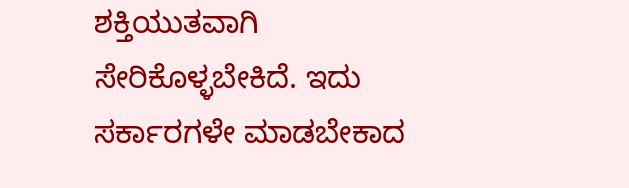ಶಕ್ತಿಯುತವಾಗಿ ಸೇರಿಕೊಳ್ಳಬೇಕಿದೆ. ಇದು ಸರ್ಕಾರಗಳೇ ಮಾಡಬೇಕಾದ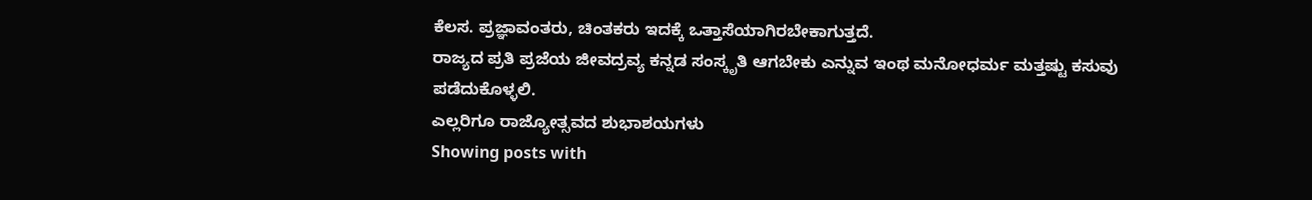ಕೆಲಸ. ಪ್ರಜ್ಞಾವಂತರು, ಚಿಂತಕರು ಇದಕ್ಕೆ ಒತ್ತಾಸೆಯಾಗಿರಬೇಕಾಗುತ್ತದೆ.
ರಾಜ್ಯದ ಪ್ರತಿ ಪ್ರಜೆಯ ಜೀವದ್ರವ್ಯ ಕನ್ನಡ ಸಂಸ್ಕೃತಿ ಆಗಬೇಕು ಎನ್ನುವ ಇಂಥ ಮನೋಧರ್ಮ ಮತ್ತಷ್ಟು ಕಸುವು ಪಡೆದುಕೊಳ್ಳಲಿ.
ಎಲ್ಲರಿಗೂ ರಾಜ್ಯೋತ್ಸವದ ಶುಭಾಶಯಗಳು
Showing posts with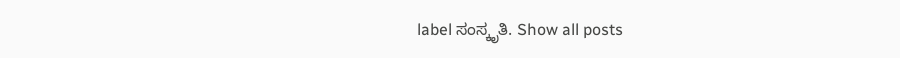label ಸಂಸ್ಕೃತಿ. Show all posts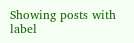Showing posts with label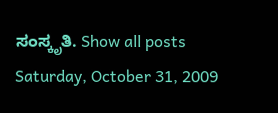ಸಂಸ್ಕೃತಿ. Show all posts
Saturday, October 31, 2009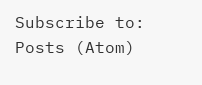Subscribe to:
Posts (Atom)